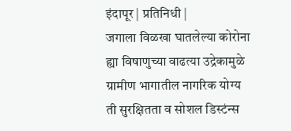इंदापूर | प्रतिनिधी |
जगाला विळखा घातलेल्या कोरोना ह्या विषाणुच्या वाढत्या उद्रेकामुळे ग्रामीण भागातील नागरिक योग्य ती सुरक्षितता व सोशल डिस्टंन्स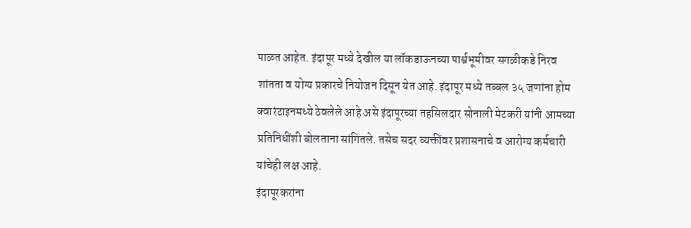पाळत आहेत. इंदापूर मध्ये देखील या लॉकडाऊनच्या पार्श्वभूमीवर सगळीकडे निरव शांतता व योग्य प्रकारचे नियोजन दिसून येत आहे. इंदापूर मध्ये तब्बल ३५ जणांना होम क्वारंटाइनमध्ये ठेवलेले आहे असे इंदापूरच्या तहसिलदार सोनाली मेटकरी यांनी आमच्या प्रतिनिधींशी बोलताना सांगितले. तसेच सदर व्यक्तींवर प्रशासनाचे व आरोग्य कर्मचारी यांचेही लक्ष आहे.
इंदापूरकरांना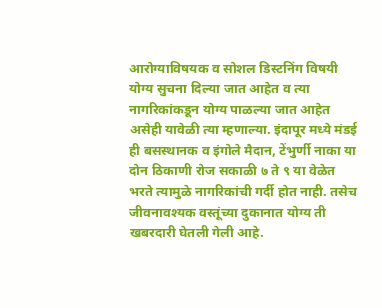आरोग्याविषयक व सोशल डिस्टनिंग विषयी योग्य सुचना दिल्या जात आहेत व त्या नागरिकांकडून योग्य पाळल्या जात आहेत असेही यावेळी त्या म्हणाल्या. इंदापूर मध्ये मंडई ही बसस्थानक व इंगोले मैदान, टेंभुर्णी नाका या दोन ठिकाणी रोज सकाळी ७ ते ९ या वेळेत भरते त्यामुळे नागरिकांची गर्दी होत नाही. तसेच जीवनावश्यक वस्तूंच्या दुकानात योग्य ती खबरदारी घेतली गेली आहे.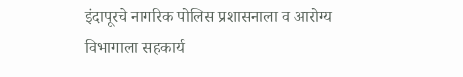इंदापूरचे नागरिक पोलिस प्रशासनाला व आरोग्य विभागाला सहकार्य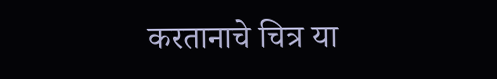करतानाचे चित्र या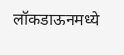लॉकडाऊनमध्ये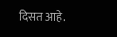दिसत आहे.